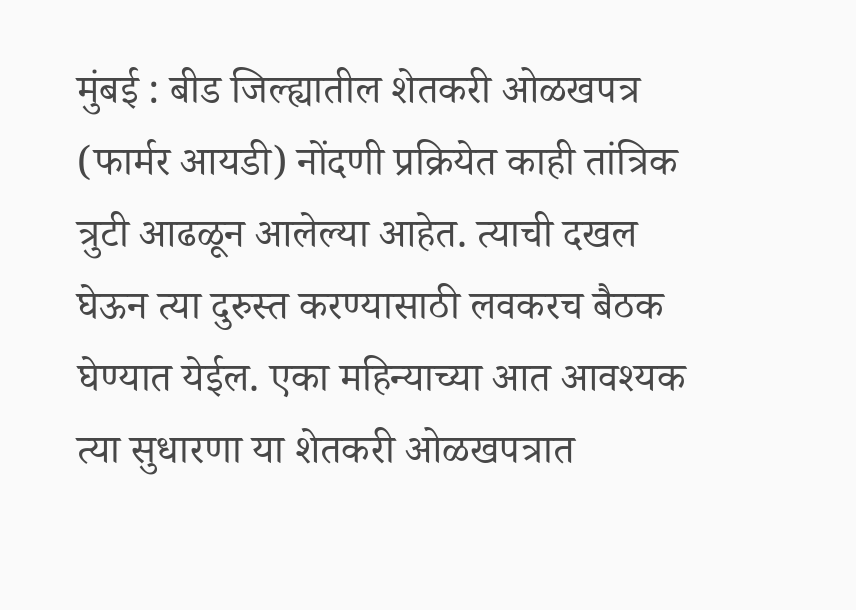मुंबई : बीड जिल्ह्यातील शेतकरी ओळखपत्र (फार्मर आयडी) नोंदणी प्रक्रियेत काही तांत्रिक त्रुटी आढळून आलेल्या आहेत. त्याची दखल घेऊन त्या दुरुस्त करण्यासाठी लवकरच बैठक घेण्यात येईल. एका महिन्याच्या आत आवश्यक त्या सुधारणा या शेतकरी ओळखपत्रात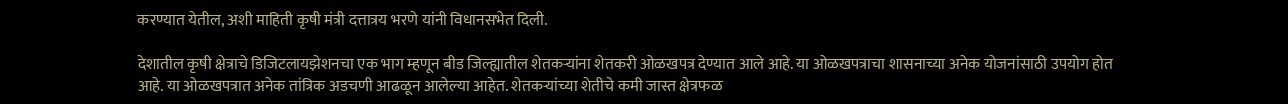करण्यात येतील, अशी माहिती कृषी मंत्री दत्तात्रय भरणे यांनी विधानसभेत दिली.

देशातील कृषी क्षेत्राचे डिजिटलायझेशनचा एक भाग म्हणून बीड जिल्ह्यातील शेतकऱ्यांना शेतकरी ओळखपत्र देण्यात आले आहे. या ओळखपत्राचा शासनाच्या अनेक योजनांसाठी उपयोग होत आहे. या ओळखपत्रात अनेक तांत्रिक अडचणी आढळून आलेल्या आहेत. शेतकऱ्यांच्या शेतीचे कमी जास्त क्षेत्रफळ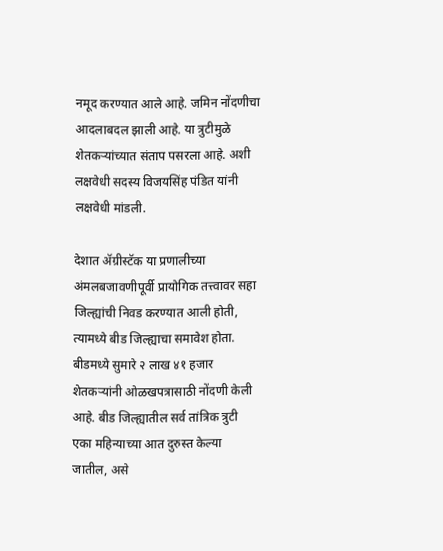नमूद करण्यात आले आहे. जमिन नोंदणीचा आदलाबदल झाली आहे. या त्रुटीमुळे शेतकऱ्यांच्यात संताप पसरला आहे. अशी लक्षवेधी सदस्य विजयसिंह पंडित यांनी लक्षवेधी मांडली.

देशात ॲग्रीस्टॅक या प्रणालीच्या अंमलबजावणीपूर्वी प्रायोगिक तत्त्वावर सहा जिल्ह्यांची निवड करण्यात आली होती, त्यामध्ये बीड जिल्ह्याचा समावेश होता. बीडमध्ये सुमारे २ लाख ४१ हजार शेतकऱ्यांनी ओळखपत्रासाठी नोंदणी केली आहे. बीड जिल्ह्यातील सर्व तांत्रिक त्रुटी एका महिन्याच्या आत दुरुस्त केल्या जातील, असे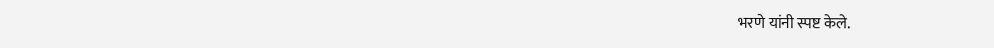भरणे यांनी स्पष्ट केले.